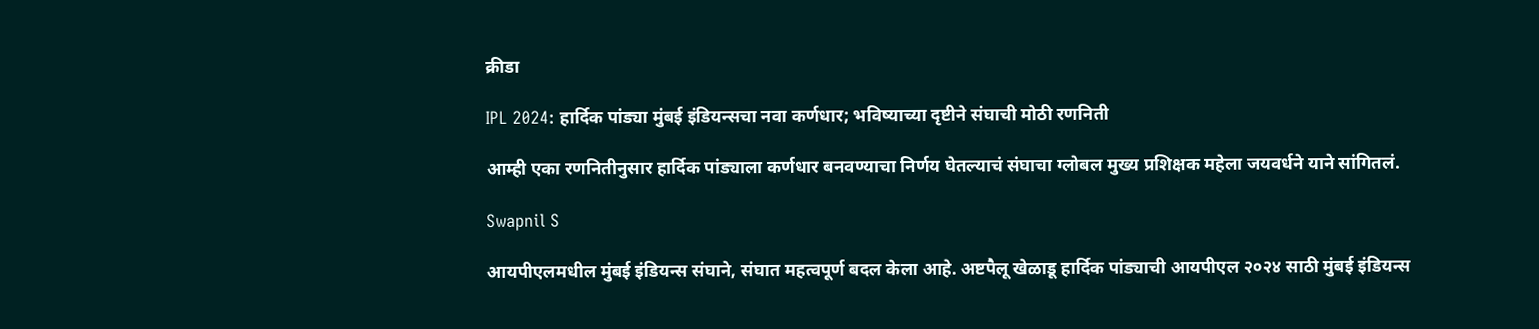क्रीडा

IPL 2024: हार्दिक पांड्या मुंबई इंडियन्सचा नवा कर्णधार; भविष्याच्या दृष्टीने संघाची मोठी रणनिती

आम्ही एका रणनितीनुसार हार्दिक पांड्याला कर्णधार बनवण्याचा निर्णय घेतल्याचं संघाचा ग्लोबल मुख्य प्रशिक्षक महेला जयवर्धने याने सांगितलं.

Swapnil S

आयपीएलमधील मुंबई इंडियन्स संघाने, संघात महत्वपूर्ण बदल केला आहे. अष्टपैलू खेळाडू हार्दिक पांड्याची आयपीएल २०२४ साठी मुंबई इंडियन्स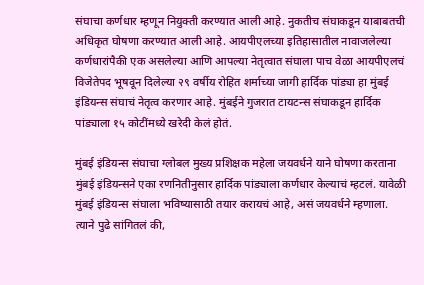संघाचा कर्णधार म्हणून नियुक्ती करण्यात आली आहे. नुकतीच संघाकडून याबाबतची अधिकृत घोषणा करण्यात आली आहे. आयपीएलच्या इतिहासातील नावाजलेल्या कर्णधारांपैकी एक असलेल्या आणि आपल्या नेतृत्वात संघाला पाच वेळा आयपीएलचं विजेतेपद भूषवून दिलेल्या २९ वर्षीय रोहित शर्माच्या जागी हार्दिक पांड्या हा मुंबई इंडियन्स संघाचं नेतृत्व करणार आहे. मुंबईने गुजरात टायटन्स संघाकडून हार्दिक पांड्याला १५ कोटींमध्ये खरेदी केलं होतं.

मुंबई इंडियन्स संघाचा ग्लोबल मुख्य प्रशिक्षक महेला जयवर्धने याने घोषणा करताना मुंबई इंडियन्सने एका रणनितीनुसार हार्दिक पांड्याला कर्णधार केल्याचं म्हटलं. यावेळी मुंबई इंडियन्स संघाला भविष्यासाठी तयार करायचं आहे, असं जयवर्धने म्हणाला. त्याने पुढे सांगितलं की,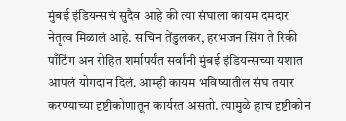मुंबई इंडियन्सचं सुदैव आहे की त्या संघाला कायम दमदार नेतृत्व मिळालं आहे. सचिन तेंडुलकर, हरभजन सिंग ते रिकी पाँटिंग अन रोहित शर्मापर्यंत सर्वांनी मुंबई इंडियन्सच्या यशात आपलं योगदान दिलं. आम्ही कायम भविष्यातील संघ तयार करण्याच्या दृष्टीकोणातून कार्यरत असतो. त्यामुळे हाच दृष्टीकोन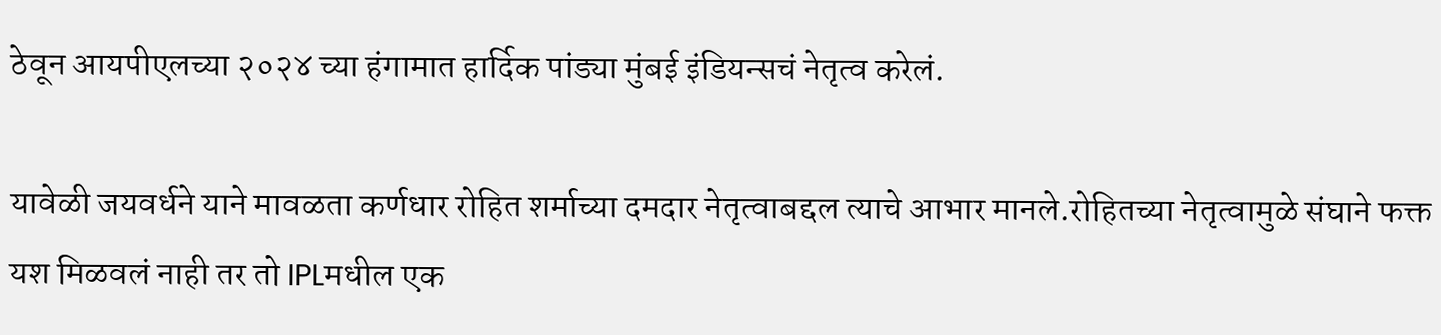ठेवून आयपीएलच्या २०२४ च्या हंगामात हार्दिक पांड्या मुंबई इंडियन्सचं नेतृत्व करेलं.

यावेळी जयवर्धने याने मावळता कर्णधार रोहित शर्माच्या दमदार नेतृत्वाबद्दल त्याचे आभार मानले.रोहितच्या नेतृत्वामुळे संघाने फक्त यश मिळवलं नाही तर तो IPLमधील एक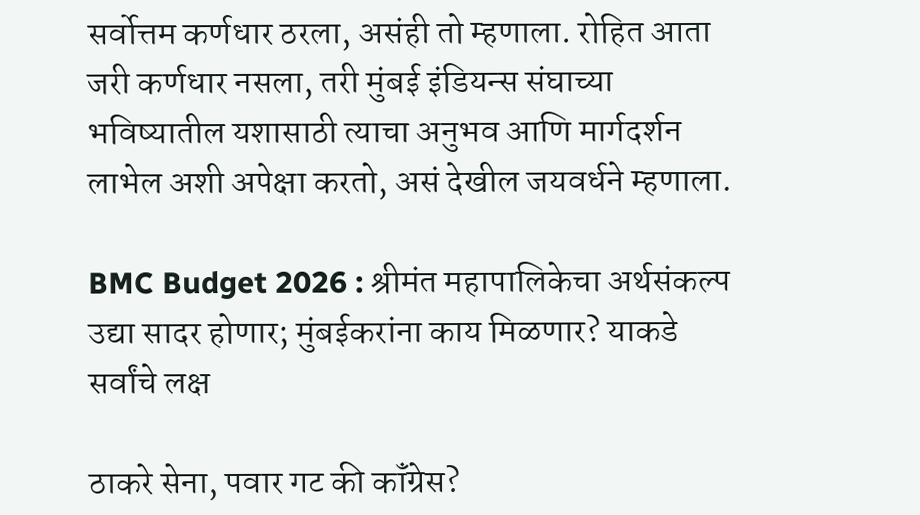सर्वोत्तम कर्णधार ठरला, असंही तो म्हणाला. रोहित आता जरी कर्णधार नसला, तरी मुंबई इंडियन्स संघाच्या भविष्यातील यशासाठी त्याचा अनुभव आणि मार्गदर्शन लाभेल अशी अपेक्षा करतो, असं देखील जयवर्धने म्हणाला.

BMC Budget 2026 : श्रीमंत महापालिकेचा अर्थसंकल्प उद्या सादर होणार; मुंबईकरांना काय मिळणार? याकडे सर्वांचे लक्ष

ठाकरे सेना, पवार गट की कॉंग्रेस?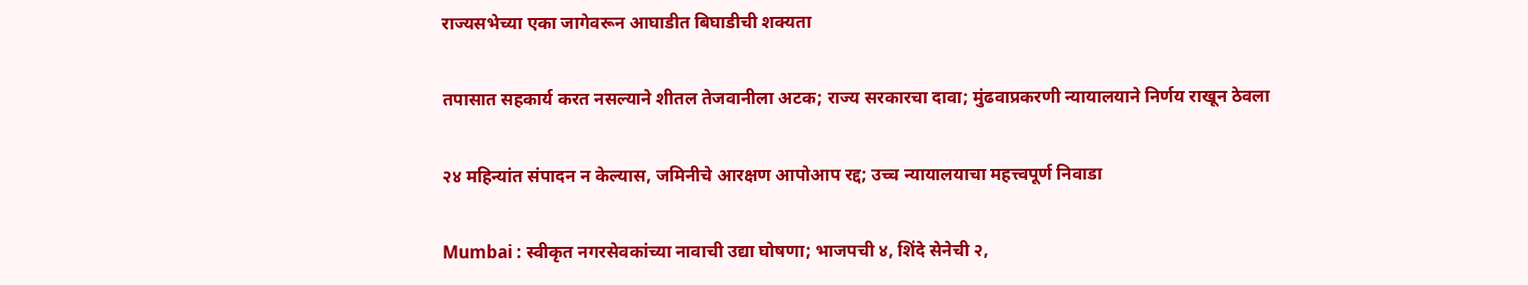राज्यसभेच्या एका जागेवरून आघाडीत बिघाडीची शक्यता

तपासात सहकार्य करत नसल्याने शीतल तेजवानीला अटक; राज्य सरकारचा दावा; मुंढवाप्रकरणी न्यायालयाने निर्णय राखून ठेवला

२४ महिन्यांत संपादन न केल्यास, जमिनीचे आरक्षण आपोआप रद्द; उच्च न्यायालयाचा महत्त्वपूर्ण निवाडा

Mumbai : स्वीकृत नगरसेवकांच्या नावाची उद्या घोषणा; भाजपची ४, शिंदे सेनेची २,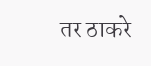तर ठाकरे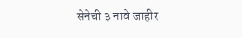सेनेची ३ नावे जाहीर